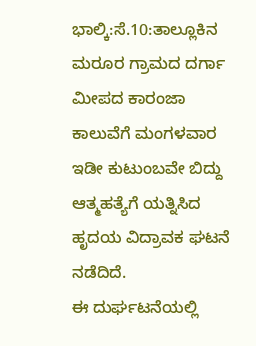ಭಾಲ್ಕಿ:ಸೆ.10:ತಾಲ್ಲೂಕಿನ ಮರೂರ ಗ್ರಾಮದ ದರ್ಗಾ ಮೀಪದ ಕಾರಂಜಾ ಕಾಲುವೆಗೆ ಮಂಗಳವಾರ ಇಡೀ ಕುಟುಂಬವೇ ಬಿದ್ದು ಆತ್ಮಹತ್ಯೆಗೆ ಯತ್ನಿಸಿದ ಹೃದಯ ವಿದ್ರಾವಕ ಘಟನೆ ನಡೆದಿದೆ.
ಈ ದುರ್ಘಟನೆಯಲ್ಲಿ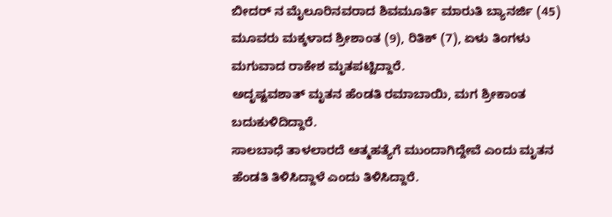ಬೀದರ್ ನ ಮೈಲೂರಿನವರಾದ ಶಿವಮೂರ್ತಿ ಮಾರುತಿ ಬ್ಯಾನರ್ಜಿ (45) ಮೂವರು ಮಕ್ಕಳಾದ ಶ್ರೀಶಾಂತ (9), ರಿತಿಕ್ (7), ಏಳು ತಿಂಗಳು ಮಗುವಾದ ರಾಕೇಶ ಮೃತಪಟ್ಟಿದ್ದಾರೆ.
ಅದೃಷ್ಟವಶಾತ್ ಮೃತನ ಹೆಂಡತಿ ರಮಾಬಾಯಿ, ಮಗ ಶ್ರೀಕಾಂತ ಬದುಕುಳಿದಿದ್ದಾರೆ.
ಸಾಲಬಾಧೆ ತಾಳಲಾರದೆ ಆತ್ಮಹತ್ಯೆಗೆ ಮುಂದಾಗಿದ್ದೇವೆ ಎಂದು ಮೃತನ ಹೆಂಡತಿ ತಿಳಿಸಿದ್ದಾಳೆ ಎಂದು ತಿಳಿಸಿದ್ದಾರೆ.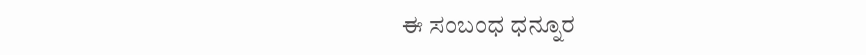ಈ ಸಂಬಂಧ ಧನ್ನೂರ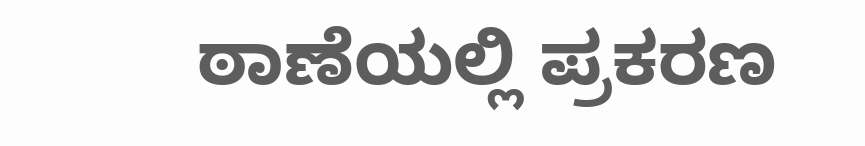ಠಾಣೆಯಲ್ಲಿ ಪ್ರಕರಣ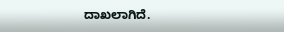ದಾಖಲಾಗಿದೆ.